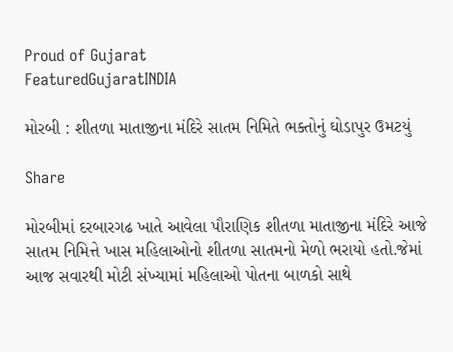Proud of Gujarat
FeaturedGujaratINDIA

મોરબી : શીતળા માતાજીના મંદિરે સાતમ નિમિતે ભક્તોનું ઘોડાપુર ઉમટયું

Share

મોરબીમાં દરબારગઢ ખાતે આવેલા પૌરાણિક શીતળા માતાજીના મંદિરે આજે સાતમ નિમિત્તે ખાસ મહિલાઓનો શીતળા સાતમનો મેળો ભરાયો હતો.જેમાં આજ સવારથી મોટી સંખ્યામાં મહિલાઓ પોતના બાળકો સાથે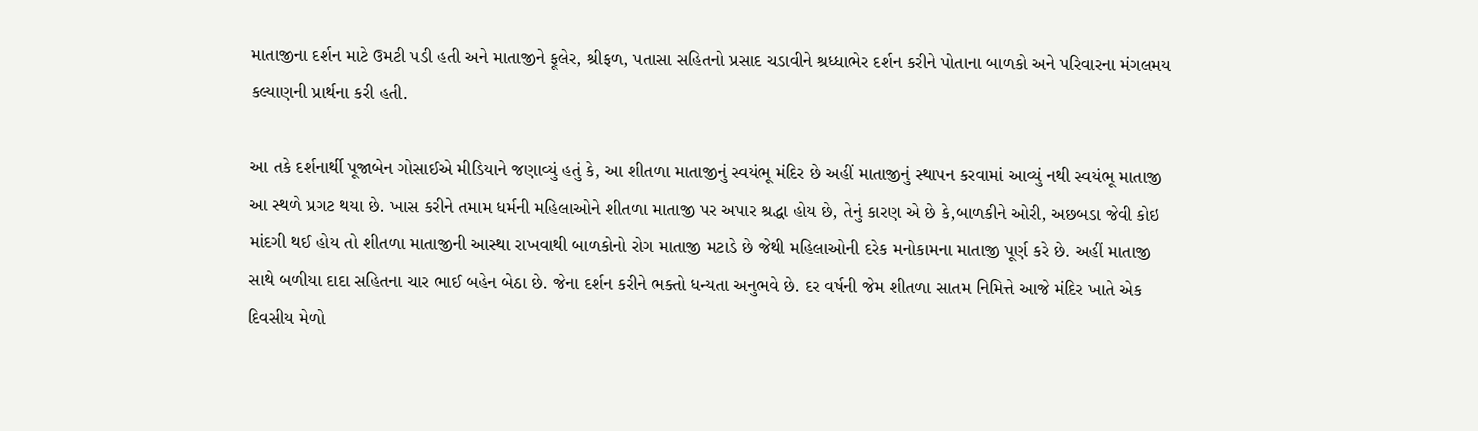માતાજીના દર્શન માટે ઉમટી પડી હતી અને માતાજીને ફૂલેર, શ્રીફળ, પતાસા સહિતનો પ્રસાદ ચડાવીને શ્રધ્ધાભેર દર્શન કરીને પોતાના બાળકો અને પરિવારના મંગલમય કલ્યાણની પ્રાર્થના કરી હતી.

આ તકે દર્શનાર્થી પૂજાબેન ગોસાઈએ મીડિયાને જણાવ્યું હતું કે, આ શીતળા માતાજીનું સ્વયંભૂ મંદિર છે અહીં માતાજીનું સ્થાપન કરવામાં આવ્યું નથી સ્વયંભૂ માતાજી આ સ્થળે પ્રગટ થયા છે. ખાસ કરીને તમામ ધર્મની મહિલાઓને શીતળા માતાજી પર અપાર શ્રદ્ધા હોય છે, તેનું કારણ એ છે કે,બાળકીને ઓરી, અછબડા જેવી કોઇ માંદગી થઈ હોય તો શીતળા માતાજીની આસ્થા રાખવાથી બાળકોનો રોગ માતાજી મટાડે છે જેથી મહિલાઓની દરેક મનોકામના માતાજી પૂર્ણ કરે છે. અહીં માતાજી સાથે બળીયા દાદા સહિતના ચાર ભાઈ બહેન બેઠા છે. જેના દર્શન કરીને ભક્તો ધન્યતા અનુભવે છે. દર વર્ષની જેમ શીતળા સાતમ નિમિત્તે આજે મંદિર ખાતે એક દિવસીય મેળો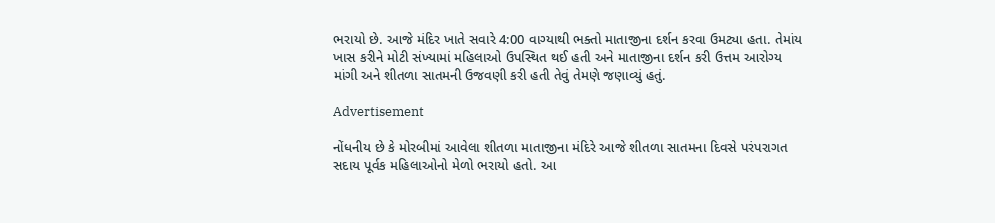ભરાયો છે. આજે મંદિર ખાતે સવારે 4:00 વાગ્યાથી ભક્તો માતાજીના દર્શન કરવા ઉમટ્યા હતા. તેમાંય ખાસ કરીને મોટી સંખ્યામાં મહિલાઓ ઉપસ્થિત થઈ હતી અને માતાજીના દર્શન કરી ઉત્તમ આરોગ્ય માંગી અને શીતળા સાતમની ઉજવણી કરી હતી તેવું તેમણે જણાવ્યું હતું.

Advertisement

નોંધનીય છે કે મોરબીમાં આવેલા શીતળા માતાજીના મંદિરે આજે શીતળા સાતમના દિવસે પરંપરાગત સદાય પૂર્વક મહિલાઓનો મેળો ભરાયો હતો. આ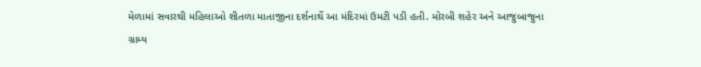મેળામાં સવારથી મહિલાઓ શીતળા માતાજીના દર્શનાર્થે આ મંદિરમાં ઉમટી પડી હતી. મોરબી શહેર અને આજુબાજુના ગ્રામ્ય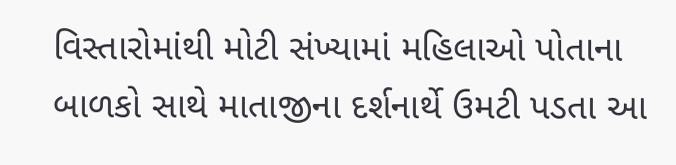વિસ્તારોમાંથી મોટી સંખ્યામાં મહિલાઓ પોતાના બાળકો સાથે માતાજીના દર્શનાર્થે ઉમટી પડતા આ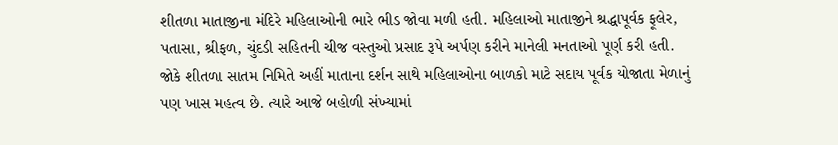શીતળા માતાજીના મંદિરે મહિલાઓની ભારે ભીડ જોવા મળી હતી. મહિલાઓ માતાજીને શ્રદ્ધાપૂર્વક ફૂલેર, પતાસા, શ્રીફળ, ચુંદડી સહિતની ચીજ વસ્તુઓ પ્રસાદ રૂપે અર્પણ કરીને માનેલી મનતાઓ પૂર્ણ કરી હતી. જોકે શીતળા સાતમ નિમિતે અહીં માતાના દર્શન સાથે મહિલાઓના બાળકો માટે સદાય પૂર્વક યોજાતા મેળાનું પણ ખાસ મહત્વ છે. ત્યારે આજે બહોળી સંખ્યામાં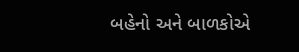બહેનો અને બાળકોએ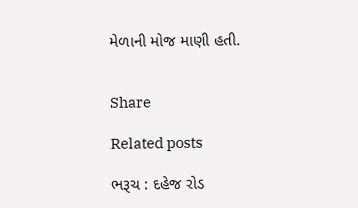મેળાની મોજ માણી હતી.


Share

Related posts

ભરૂચ : દહેજ રોડ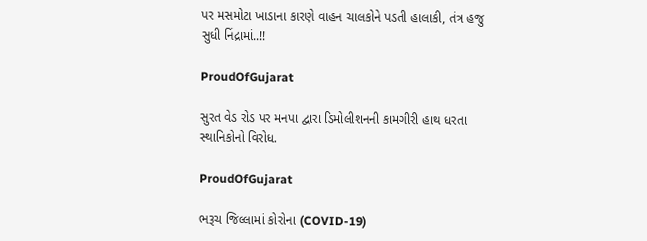પર મસમોટા ખાડાના કારણે વાહન ચાલકોને પડતી હાલાકી, તંત્ર હજુ સુધી નિંદ્રામાં..!!

ProudOfGujarat

સુરત વેડ રોડ પર મનપા દ્વારા ડિમોલીશનની કામગીરી હાથ ધરતા સ્થાનિકોનો વિરોધ.

ProudOfGujarat

ભરૂચ જિલ્લામાં કોરોના (COVID-19)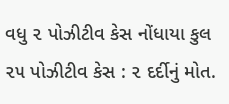વધુ ૨ પોઝીટીવ કેસ નોંધાયા કુલ ૨૫ પોઝીટીવ કેસ : ૨ દર્દીનું મોત.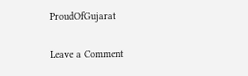ProudOfGujarat

Leave a Comment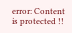error: Content is protected !!